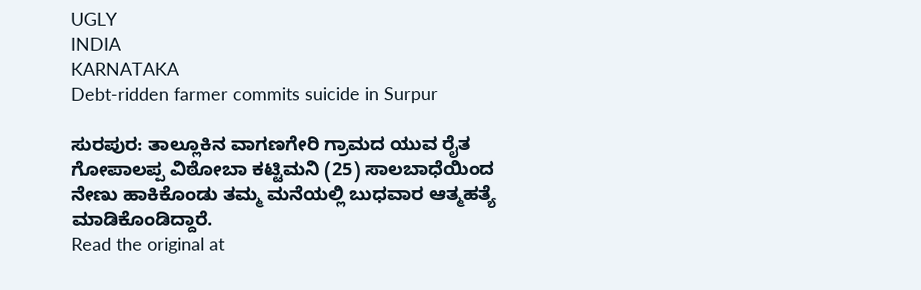UGLY
INDIA
KARNATAKA
Debt-ridden farmer commits suicide in Surpur

ಸುರಪುರ: ತಾಲ್ಲೂಕಿನ ವಾಗಣಗೇರಿ ಗ್ರಾಮದ ಯುವ ರೈತ ಗೋಪಾಲಪ್ಪ ವಿಠೋಬಾ ಕಟ್ಟಿಮನಿ (25) ಸಾಲಬಾಧೆಯಿಂದ ನೇಣು ಹಾಕಿಕೊಂಡು ತಮ್ಮ ಮನೆಯಲ್ಲಿ ಬುಧವಾರ ಆತ್ಮಹತ್ಯೆ ಮಾಡಿಕೊಂಡಿದ್ದಾರೆ.
Read the original at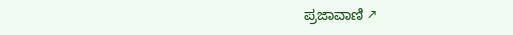ಪ್ರಜಾವಾಣಿ ↗